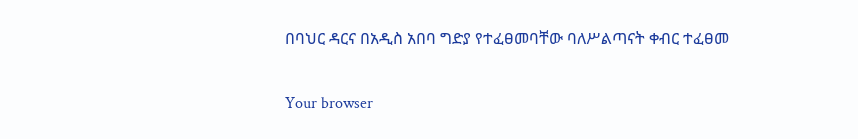በባህር ዳርና በአዲስ አበባ ግድያ የተፈፀመባቸው ባለሥልጣናት ቀብር ተፈፀመ

Your browser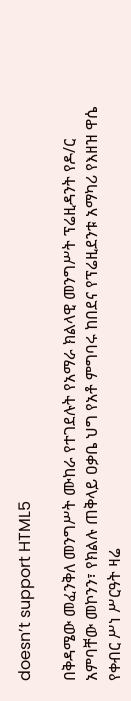doesn’t support HTML5

በቅዳሜው መፈንቅለ መንግሥት ሙከራ የተገደሉት የአማራ ክልላዊ መንግሥት ፕሬዚዳንት የዶ/ር አምባቸው መኮንን፣ የክልሉ ጠቅላይ ዐቃቤ ህግ የአቶ ምግባሩ ከበደና የፕሬዚደንቱ አማካሪ የእዘዝ ዋሴ የቀብር ሥነ ሥርዓት ዛሬ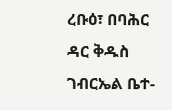ረቡዕ፣ በባሕር ዳር ቅዱስ ገብርኤል ቤተ-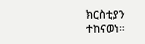ክርስቲያን ተከናወነ።